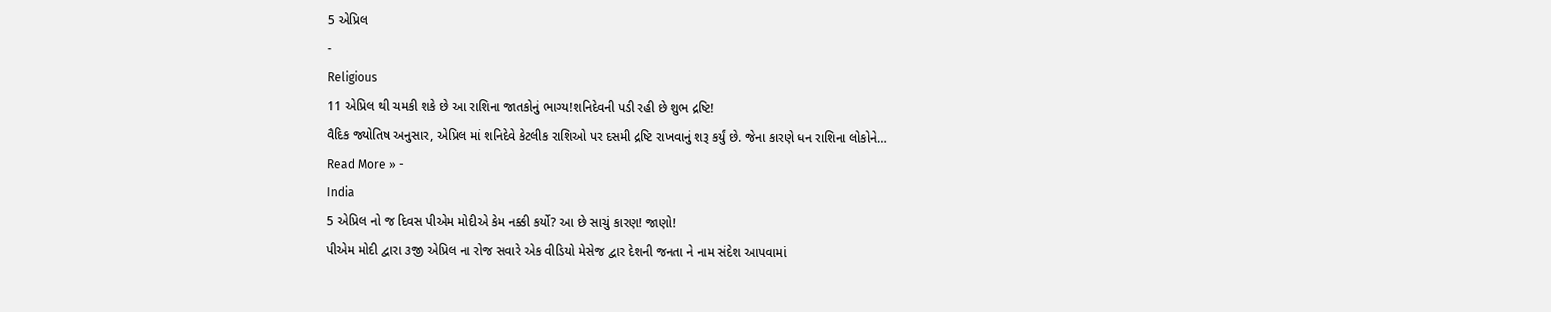5 એપ્રિલ
-
Religious
11 એપ્રિલ થી ચમકી શકે છે આ રાશિના જાતકોનું ભાગ્ય!શનિદેવની પડી રહી છે શુભ દ્રષ્ટિ!
વૈદિક જ્યોતિષ અનુસાર, એપ્રિલ માં શનિદેવે કેટલીક રાશિઓ પર દસમી દ્રષ્ટિ રાખવાનું શરૂ કર્યું છે. જેના કારણે ધન રાશિના લોકોને…
Read More » -
India
5 એપ્રિલ નો જ દિવસ પીએમ મોદીએ કેમ નક્કી કર્યો? આ છે સાચું કારણ! જાણો!
પીએમ મોદી દ્વારા ૩જી એપ્રિલ ના રોજ સવારે એક વીડિયો મેસેજ દ્વાર દેશની જનતા ને નામ સંદેશ આપવામાં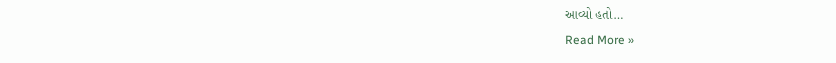આવ્યો હતો…
Read More »